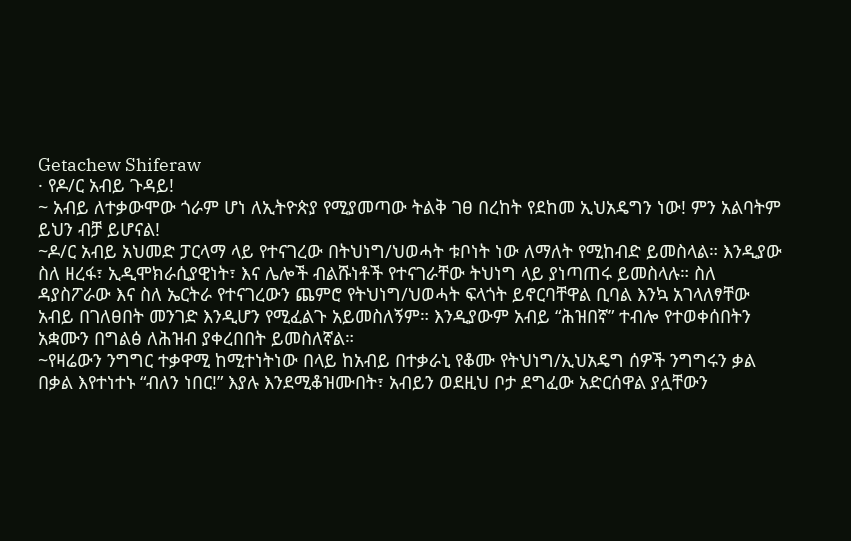Getachew Shiferaw
· የዶ/ር አብይ ጉዳይ!
~ አብይ ለተቃውሞው ጎራም ሆነ ለኢትዮጵያ የሚያመጣው ትልቅ ገፀ በረከት የደከመ ኢህአዴግን ነው! ምን አልባትም ይህን ብቻ ይሆናል!
~ዶ/ር አብይ አህመድ ፓርላማ ላይ የተናገረው በትህነግ/ህወሓት ቱቦነት ነው ለማለት የሚከብድ ይመስላል። እንዲያው ስለ ዘረፋ፣ ኢዲሞክራሲያዊነት፣ እና ሌሎች ብልሹነቶች የተናገራቸው ትህነግ ላይ ያነጣጠሩ ይመስላሉ። ስለ ዳያስፖራው እና ስለ ኤርትራ የተናገረውን ጨምሮ የትህነግ/ህወሓት ፍላጎት ይኖርባቸዋል ቢባል እንኳ አገላለፃቸው አብይ በገለፀበት መንገድ እንዲሆን የሚፈልጉ አይመስለኝም። እንዲያውም አብይ “ሕዝበኛ” ተብሎ የተወቀሰበትን አቋሙን በግልፅ ለሕዝብ ያቀረበበት ይመስለኛል።
~የዛሬውን ንግግር ተቃዋሚ ከሚተነትነው በላይ ከአብይ በተቃራኒ የቆሙ የትህነግ/ኢህአዴግ ሰዎች ንግግሩን ቃል በቃል እየተነተኑ “ብለን ነበር!” እያሉ እንደሚቆዝሙበት፣ አብይን ወደዚህ ቦታ ደግፈው አድርሰዋል ያሏቸውን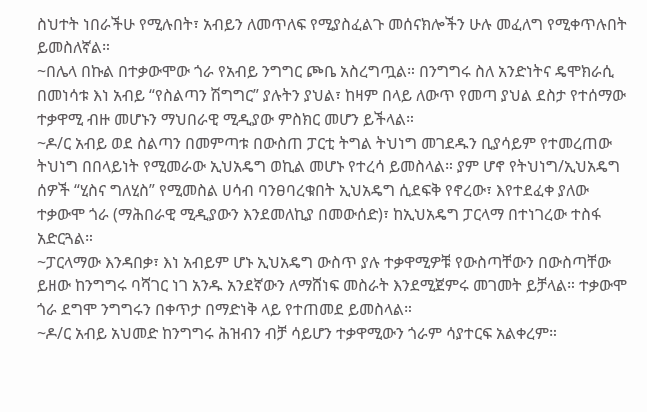ስህተት ነበራችሁ የሚሉበት፣ አብይን ለመጥለፍ የሚያስፈልጉ መሰናክሎችን ሁሉ መፈለግ የሚቀጥሉበት ይመስለኛል።
~በሌላ በኩል በተቃውሞው ጎራ የአብይ ንግግር ጮቤ አስረግጧል። በንግግሩ ስለ አንድነትና ዴሞክራሲ በመነሳቱ እነ አብይ “የስልጣን ሽግግር” ያሉትን ያህል፣ ከዛም በላይ ለውጥ የመጣ ያህል ደስታ የተሰማው ተቃዋሚ ብዙ መሆኑን ማህበራዊ ሚዲያው ምስክር መሆን ይችላል።
~ዶ/ር አብይ ወደ ስልጣን በመምጣቱ በውስጠ ፓርቲ ትግል ትህነግ መገደዱን ቢያሳይም የተመረጠው ትህነግ በበላይነት የሚመራው ኢህአዴግ ወኪል መሆኑ የተረሳ ይመስላል። ያም ሆኖ የትህነግ/ኢህአዴግ ሰዎች “ሂስና ግለሂስ” የሚመስል ሀሳብ ባንፀባረቁበት ኢህአዴግ ሲደፍቅ የኖረው፣ እየተደፈቀ ያለው ተቃውሞ ጎራ (ማሕበራዊ ሚዲያውን እንደመለኪያ በመውሰድ)፣ ከኢህአዴግ ፓርላማ በተነገረው ተስፋ አድርጓል።
~ፓርላማው እንዳበቃ፣ እነ አብይም ሆኑ ኢህአዴግ ውስጥ ያሉ ተቃዋሚዎቹ የውስጣቸውን በውስጣቸው ይዘው ከንግግሩ ባሻገር ነገ አንዱ አንደኛውን ለማሸነፍ መስራት እንደሚጀምሩ መገመት ይቻላል። ተቃውሞ ጎራ ደግሞ ንግግሩን በቀጥታ በማድነቅ ላይ የተጠመደ ይመስላል።
~ዶ/ር አብይ አህመድ ከንግግሩ ሕዝብን ብቻ ሳይሆን ተቃዋሚውን ጎራም ሳያተርፍ አልቀረም።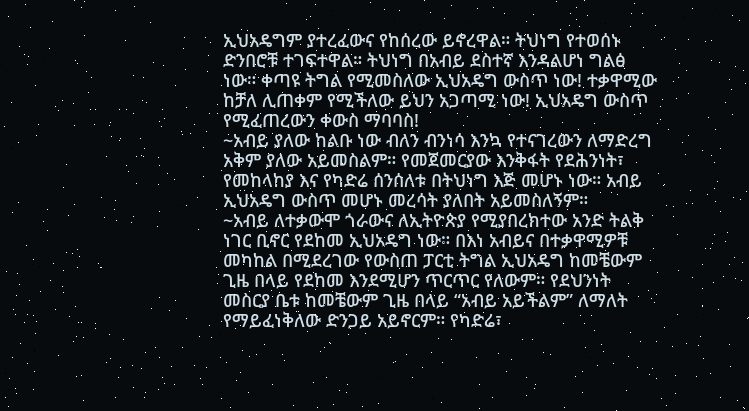ኢህአዴግም ያተረፈውና የከሰረው ይኖረዋል። ትህነግ የተወሰኑ ድንበሮቹ ተገፍተዋል። ትህነግ በአብይ ደስተኛ እንዳልሆነ ግልፅ ነው። ቀጣዩ ትግል የሚመስለው ኢህአዴግ ውስጥ ነው! ተቃዋሚው ከቻለ ሊጠቀም የሚችለው ይህን አጋጣሚ ነው! ኢህአዴግ ውስጥ የሚፈጠረውን ቀውስ ማባባስ!
~አብይ ያለው ከልቡ ነው ብለን ብንነሳ እንኳ የተናገረውን ለማድረግ አቅም ያለው አይመስልም። የመጀመርያው እንቅፋት የደሕንነት፣ የመከላከያ እና የካድሬ ሰንሰለቱ በትህነግ እጅ መሆኑ ነው። አብይ ኢህአዴግ ውስጥ መሆኑ መረሳት ያለበት አይመስለኝም።
~አብይ ለተቃውሞ ጎራውና ለኢትዮጵያ የሚያበረክተው አንድ ትልቅ ነገር ቢኖር የደከመ ኢህአዴግ ነው። በእነ አብይና በተቃዋሚዎቹ መካከል በሚደረገው የውስጠ ፓርቲ ትግል ኢህአዴግ ከመቼውም ጊዜ በላይ የደከመ እንደሚሆን ጥርጥር የለውም። የደህንነት መስርያ ቤቱ ከመቼውም ጊዜ በላይ “አብይ አይችልም” ለማለት የማይፈነቅለው ድንጋይ አይኖርም። የካድሬ፣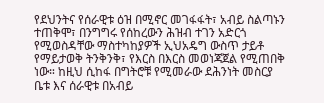የደህንትና የሰራዊቱ ዕዝ በሚኖር መገፋፋት፣ አብይ ስልጣኑን ተጠቅሞ፣ በንግግሩ የሰከረውን ሕዝብ ተገን አድርጎ የሚወስዳቸው ማስተካከያዎች ኢህአዴግ ውስጥ ታይቶ የማይታወቅ ትንቅንቅ፣ የእርስ በእርስ መወነጃጀል የሚጠበቅ ነው። ከዚህ ሲከፋ በግትሮቹ የሚመራው ደሕንነት መስርያ ቤቱ እና ሰራዊቱ በአብይ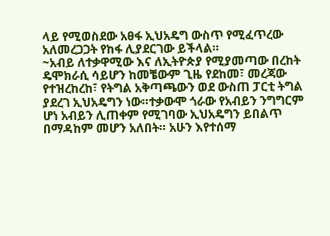ላይ የሚወስደው አፀፋ ኢህአዴግ ውስጥ የሚፈጥረው አለመረጋጋት የከፋ ሊያደርገው ይችላል።
~አብይ ለተቃዋሚው እና ለኢትዮጵያ የሚያመጣው በረከት ዴሞክራሲ ሳይሆን ከመቼውም ጊዜ የደከመ፣ መረጃው የተዝረከረከ፣ የትግል አቅጣጫውን ወደ ውስጠ ፓርቲ ትግል ያደረገ ኢህአዴግን ነው።ተቃውሞ ጎራው የአብይን ንግግርም ሆነ አብይን ሊጠቀም የሚገባው ኢህአዴግን ይበልጥ በማዳከም መሆን አለበት። አሁን እየተሰማ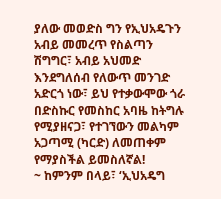ያለው መወድስ ግን የኢህአዴጉን አብይ መመረጥ የስልጣን ሽግግር፣ አብይ አህመድ እንደግለሰብ የለውጥ መንገድ አድርጎ ነው፣ ይህ የተቃውሞው ጎራ በድስኩር የመስከር አባዜ ከትግሉ የሚያዘናጋ፣ የተገኘውን መልካም አጋጣሚ (ካርድ) ለመጠቀም የማያስችል ይመስለኛል!
~ ከምንም በላይ፣ ‘ኢህአዴግ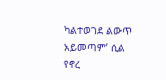ካልተወገደ ልውጥ አይመጣም’ ሲል የኖረ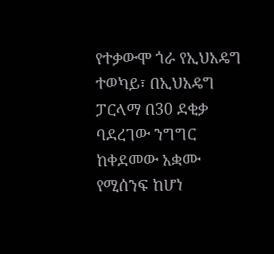የተቃውሞ ጎራ የኢህአዴግ ተወካይ፣ በኢህአዴግ ፓርላማ በ30 ደቂቃ ባደረገው ንግግር ከቀደመው አቋሙ የሚሰንፍ ከሆነ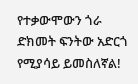የተቃውሞውን ጎራ ድክመት ፍንትው አድርጎ የሚያሳይ ይመስለኛል!